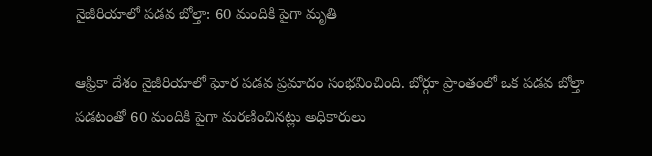నైజీరియాలో పడవ బోల్తా: 60 మందికి పైగా మృతి

ఆఫ్రికా దేశం నైజీరియాలో ఘోర పడవ ప్రమాదం సంభవించింది. బోర్గూ ప్రాంతంలో ఒక పడవ బోల్తా పడటంతో 60 మందికి పైగా మరణించినట్లు అధికారులు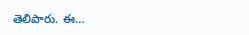తెలిపారు. ఈ…